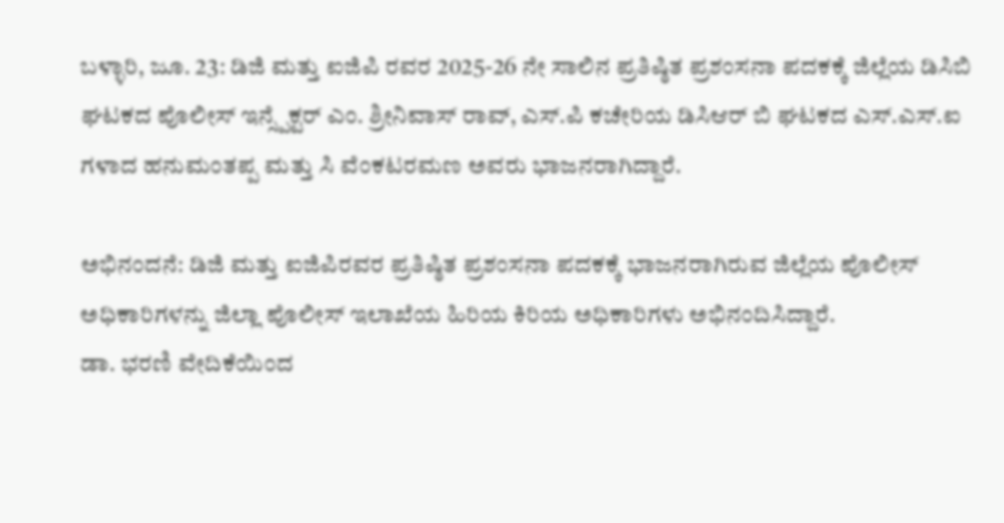ಬಳ್ಳಾರಿ, ಜೂ. 23: ಡಿಜಿ ಮತ್ತು ಐಜಿಪಿ ರವರ 2025-26 ನೇ ಸಾಲಿನ ಪ್ರತಿಷ್ಠಿತ ಪ್ರಶಂಸನಾ ಪದಕಕ್ಕೆ ಜಿಲ್ಲೆಯ ಡಿಸಿಬಿ ಘಟಕದ ಪೊಲೀಸ್ ಇನ್ಸ್ಪೆಕ್ಟರ್ ಎಂ. ಶ್ರೀನಿವಾಸ್ ರಾವ್, ಎಸ್.ಪಿ ಕಚೇರಿಯ ಡಿಸಿಆರ್ ಬಿ ಘಟಕದ ಎಸ್.ಎಸ್.ಐ ಗಳಾದ ಹನುಮಂತಪ್ಪ ಮತ್ತು ಸಿ ವೆಂಕಟರಮಣ ಅವರು ಭಾಜನರಾಗಿದ್ದಾರೆ.

ಅಭಿನಂದನೆ: ಡಿಜಿ ಮತ್ತು ಐಜಿಪಿರವರ ಪ್ರತಿಷ್ಠಿತ ಪ್ರಶಂಸನಾ ಪದಕಕ್ಕೆ ಭಾಜನರಾಗಿರುವ ಜಿಲ್ಲೆಯ ಪೊಲೀಸ್ ಅಧಿಕಾರಿಗಳನ್ನು ಜಿಲ್ಲಾ ಪೊಲೀಸ್ ಇಲಾಖೆಯ ಹಿರಿಯ ಕಿರಿಯ ಅಧಿಕಾರಿಗಳು ಅಭಿನಂದಿಸಿದ್ದಾರೆ.
ಡಾ. ಭರಣಿ ವೇದಿಕೆಯಿಂದ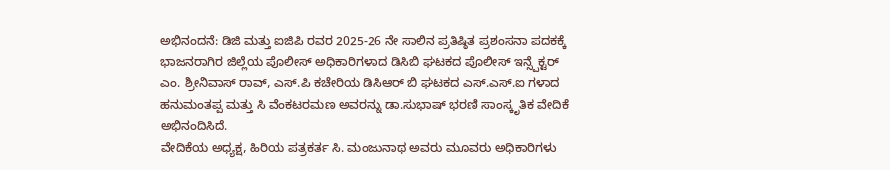ಅಭಿನಂದನೆ: ಡಿಜಿ ಮತ್ತು ಐಜಿಪಿ ರವರ 2025-26 ನೇ ಸಾಲಿನ ಪ್ರತಿಷ್ಠಿತ ಪ್ರಶಂಸನಾ ಪದಕಕ್ಕೆ ಭಾಜನರಾಗಿರ ಜಿಲ್ಲೆಯ ಪೊಲೀಸ್ ಅಧಿಕಾರಿಗಳಾದ ಡಿಸಿಬಿ ಘಟಕದ ಪೊಲೀಸ್ ಇನ್ಸ್ಪೆಕ್ಟರ್ ಎಂ. ಶ್ರೀನಿವಾಸ್ ರಾವ್, ಎಸ್.ಪಿ ಕಚೇರಿಯ ಡಿಸಿಆರ್ ಬಿ ಘಟಕದ ಎಸ್.ಎಸ್.ಐ ಗಳಾದ ಹನುಮಂತಪ್ಪ ಮತ್ತು ಸಿ ವೆಂಕಟರಮಣ ಅವರನ್ನು ಡಾ.ಸುಭಾಷ್ ಭರಣಿ ಸಾಂಸ್ಕೃತಿಕ ವೇದಿಕೆ ಅಭಿನಂದಿಸಿದೆ.
ವೇದಿಕೆಯ ಅಧ್ಯಕ್ಷ, ಹಿರಿಯ ಪತ್ರಕರ್ತ ಸಿ. ಮಂಜುನಾಥ ಅವರು ಮೂವರು ಅಧಿಕಾರಿಗಳು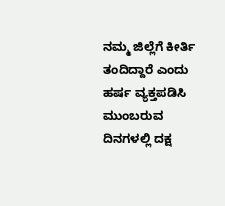ನಮ್ಮ ಜಿಲ್ಲೆಗೆ ಕೀರ್ತಿ ತಂದಿದ್ದಾರೆ ಎಂದು ಹರ್ಷ ವ್ಯಕ್ತಪಡಿಸಿ ಮುಂಬರುವ ದಿನಗಳಲ್ಲಿ ದಕ್ಷ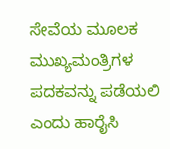ಸೇವೆಯ ಮೂಲಕ ಮುಖ್ಯಮಂತ್ರಿಗಳ ಪದಕವನ್ನು ಪಡೆಯಲಿ ಎಂದು ಹಾರೈಸಿ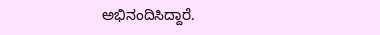ಅಭಿನಂದಿಸಿದ್ದಾರೆ.